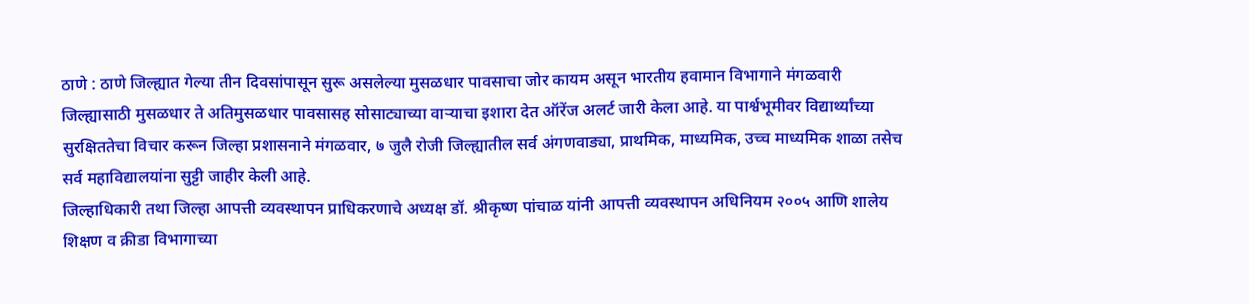ठाणे : ठाणे जिल्ह्यात गेल्या तीन दिवसांपासून सुरू असलेल्या मुसळधार पावसाचा जोर कायम असून भारतीय हवामान विभागाने मंगळवारी जिल्ह्यासाठी मुसळधार ते अतिमुसळधार पावसासह सोसाट्याच्या वाऱ्याचा इशारा देत ऑरेंज अलर्ट जारी केला आहे. या पार्श्वभूमीवर विद्यार्थ्यांच्या सुरक्षिततेचा विचार करून जिल्हा प्रशासनाने मंगळवार, ७ जुलै रोजी जिल्ह्यातील सर्व अंगणवाड्या, प्राथमिक, माध्यमिक, उच्च माध्यमिक शाळा तसेच सर्व महाविद्यालयांना सुट्टी जाहीर केली आहे.
जिल्हाधिकारी तथा जिल्हा आपत्ती व्यवस्थापन प्राधिकरणाचे अध्यक्ष डॉ. श्रीकृष्ण पांचाळ यांनी आपत्ती व्यवस्थापन अधिनियम २००५ आणि शालेय शिक्षण व क्रीडा विभागाच्या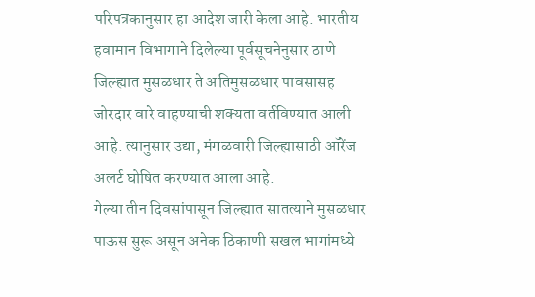परिपत्रकानुसार हा आदेश जारी केला आहे. भारतीय हवामान विभागाने दिलेल्या पूर्वसूचनेनुसार ठाणे जिल्ह्यात मुसळधार ते अतिमुसळधार पावसासह जोरदार वारे वाहण्याची शक्यता वर्तविण्यात आली आहे. त्यानुसार उद्या, मंगळवारी जिल्ह्यासाठी ऑरेंज अलर्ट घोषित करण्यात आला आहे.
गेल्या तीन दिवसांपासून जिल्ह्यात सातत्याने मुसळधार पाऊस सुरू असून अनेक ठिकाणी सखल भागांमध्ये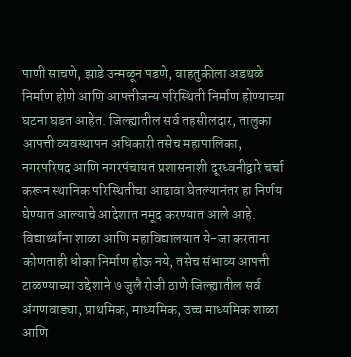पाणी साचणे, झाडे उन्मळून पडणे, वाहतुकीला अडथळे निर्माण होणे आणि आपत्तीजन्य परिस्थिती निर्माण होण्याच्या घटना घडत आहेत. जिल्ह्यातील सर्व तहसीलदार, तालुका आपत्ती व्यवस्थापन अधिकारी तसेच महापालिका, नगरपरिषद आणि नगरपंचायत प्रशासनाशी दूरध्वनीद्वारे चर्चा करून स्थानिक परिस्थितीचा आढावा घेतल्यानंतर हा निर्णय घेण्यात आल्याचे आदेशात नमूद करण्यात आले आहे.
विद्यार्थ्यांना शाळा आणि महाविद्यालयात ये-जा करताना कोणताही धोका निर्माण होऊ नये, तसेच संभाव्य आपत्ती टाळण्याच्या उद्देशाने ७ जुलै रोजी ठाणे जिल्ह्यातील सर्व अंगणवाड्या, प्राथमिक, माध्यमिक, उच्च माध्यमिक शाळा आणि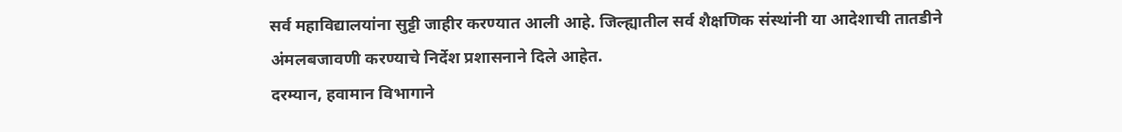सर्व महाविद्यालयांना सुट्टी जाहीर करण्यात आली आहे. जिल्ह्यातील सर्व शैक्षणिक संस्थांनी या आदेशाची तातडीने अंमलबजावणी करण्याचे निर्देश प्रशासनाने दिले आहेत.
दरम्यान, हवामान विभागाने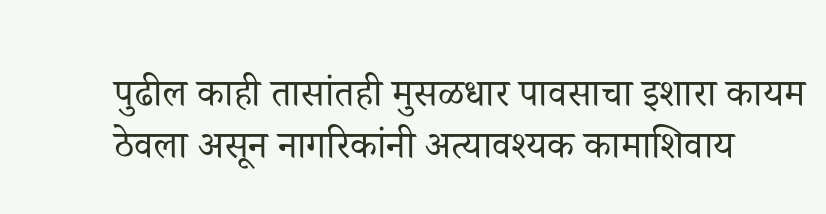पुढील काही तासांतही मुसळधार पावसाचा इशारा कायम ठेवला असून नागरिकांनी अत्यावश्यक कामाशिवाय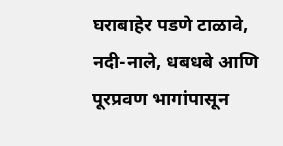घराबाहेर पडणे टाळावे, नदी-नाले, धबधबे आणि पूरप्रवण भागांपासून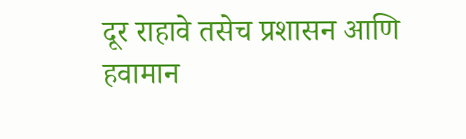दूर राहावे तसेच प्रशासन आणि हवामान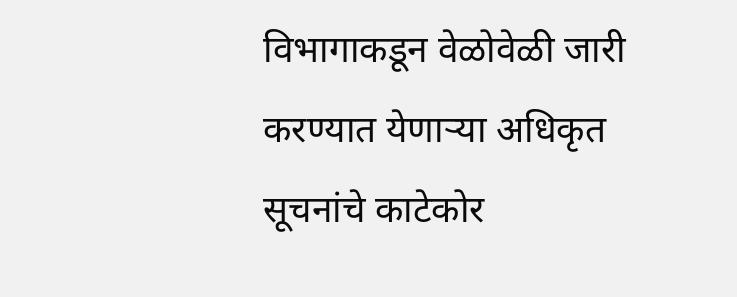विभागाकडून वेळोवेळी जारी करण्यात येणाऱ्या अधिकृत सूचनांचे काटेकोर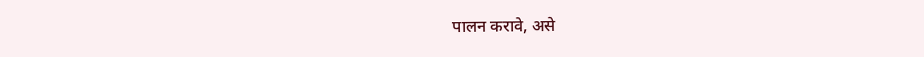पालन करावे, असे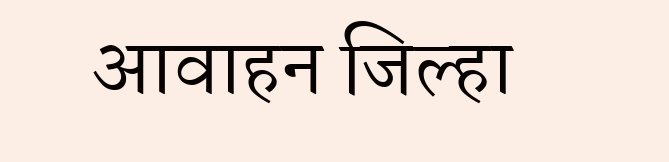आवाहन जिल्हा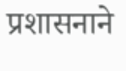प्रशासनाने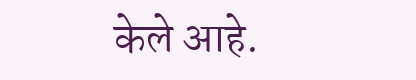केले आहे.